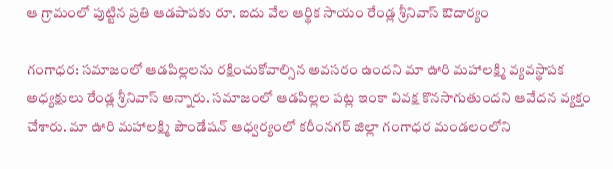ఆ గ్రామంలో పుట్టిన ప్ర‌తి ఆడ‌పాప‌కు రూ. ఐదు వేల ఆర్థిక సాయం రేండ్ల శ్రీ‌నివాస్ ఔదార్యం

గంగాధర: సమాజంలో ఆడపిల్లలను రక్షించుకోవాల్సిన అవసరం ఉందని మా ఊరి మహాలక్ష్మి వ్యవస్థాపక అధ్యక్షులు రేండ్ల శ్రీనివాస్‌ అన్నారు. సమాజంలో ఆడపిల్లల పట్ల ఇంకా వివక్ష కొనసాగుతుందని ఆవేదన వ్యక్తం చేశారు. మా ఊరి మహాలక్ష్మి పౌండేషన్ ఆధ్వ‌ర్యంలో కరీంన‌గ‌ర్ జిల్లా గంగాధ‌ర మండ‌లంలోని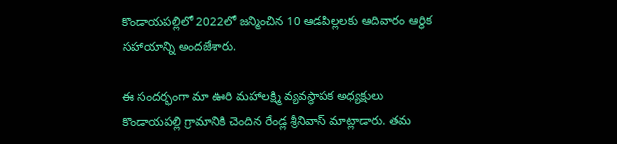కొండాయ‌ప‌ల్లిలో 2022లో జన్మించిన 10 ఆడపిల్లలకు ఆదివారం ఆర్థిక సహాయాన్ని అందజేశారు.

ఈ సందర్భంగా మా ఊరి మహాలక్ష్మి వ్యవస్థాపక అధ్యక్షులు కొండాయ‌ప‌ల్లి గ్రామానికి చెందిన రేండ్ల శ్రీనివాస్‌ మాట్లాడారు. తమ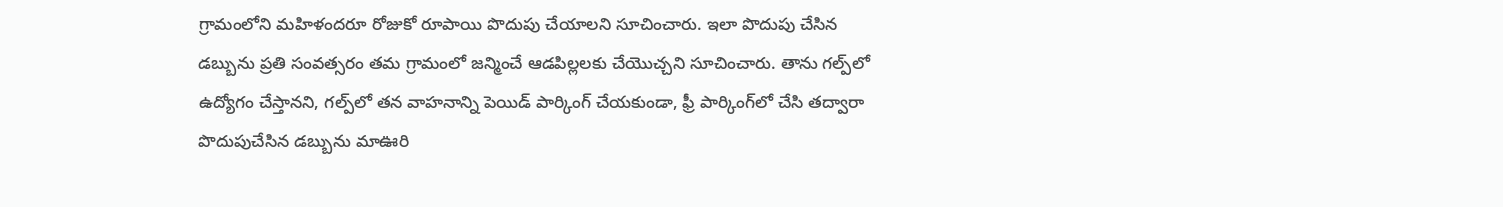గ్రామంలోని మహిళందరూ రోజుకో రూపాయి పొదుపు చేయాలని సూచించారు. ఇలా పొదుపు చేసిన డబ్బును ప్రతి సంవత్సరం తమ గ్రామంలో జన్మించే ఆడపిల్లలకు చేయొచ్చని సూచించారు. తాను గల్ప్‌లో ఉద్యోగం చేస్తానని, గల్ప్‌లో తన వాహనాన్ని పెయిడ్‌ పార్కింగ్‌ చేయకుండా, ఫ్రీ పార్కింగ్‌లో చేసి తద్వారా పొదుపుచేసిన డబ్బును మాఊరి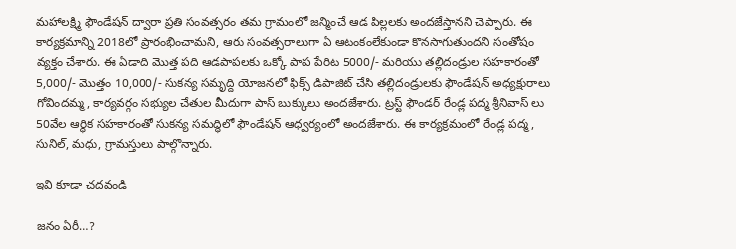మహాలక్ష్మి ఫౌండేషన్‌ ద్వారా ప్రతి సంవత్సరం తమ గ్రామంలో జన్మించే ఆడ పిల్లలకు అందజేస్తానని చెప్పారు. ఈ కార్యక్రమాన్ని 2018లో ప్రారంభించామని, ఆరు సంవత్సరాలుగా ఏ ఆటంకంలేకుండా కొనసాగుతుందని సంతోషం వ్యక్తం చేశారు. ఈ ఏడాది మొత్త పది ఆడపాపలకు ఒక్కో పాప పేరిట 5000/- మరియు తల్లిదండ్రుల సహకారంతో 5,000/- మొత్తం 10,000/- సుకన్య సమృద్ది యోజనలో ఫిక్స్‌ డిపాజిట్‌ చేసి తల్లిదండ్రులకు ఫౌండేషన్‌ అధ్యక్షురాలు గోవిందమ్మ, కార్యవర్గం సభ్యుల చేతుల మీదుగా పాస్‌ బుక్కులు అందజేశారు. ట్రస్ట్‌ ఫౌండర్‌ రేండ్ల పద్మ శ్రీనివాస్‌ లు 50వేల ఆర్థిక సహకారంతో సుకన్య సమద్ధిలో ఫౌండేషన్‌ ఆధ్వర్యంలో అందజేశారు. ఈ కార్యక్రమంలో రేండ్ల పద్మ, సునిల్‌, మధు, గ్రామస్తులు పాల్గొన్నారు.

ఇవి కూడా చ‌ద‌వండి

జ‌నం ఏరీ…?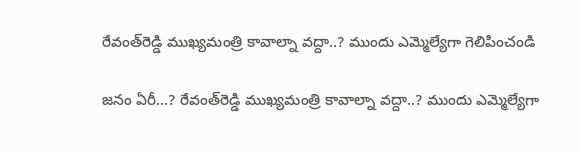రేవంత్‌రెడ్డి ముఖ్య‌మంత్రి కావాల్నా వ‌ద్దా..? ముందు ఎమ్మెల్యేగా గెలిపించండి

జ‌నం ఏరీ…? రేవంత్‌రెడ్డి ముఖ్య‌మంత్రి కావాల్నా వ‌ద్దా..? ముందు ఎమ్మెల్యేగా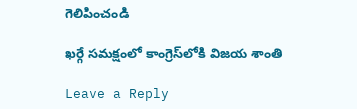గెలిపించండి

ఖర్గే సమక్షంలో కాంగ్రెస్‌లోకి విజ‌య శాంతి

Leave a Reply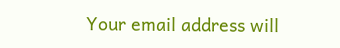Your email address will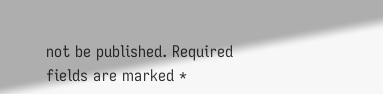not be published. Required fields are marked *